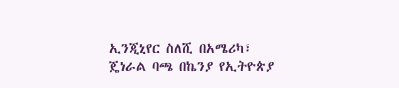ኢንጂኒየር ስለሺ በአሜሪካ፣ ጄነራል ባጫ በኬንያ የኢትዮጵያ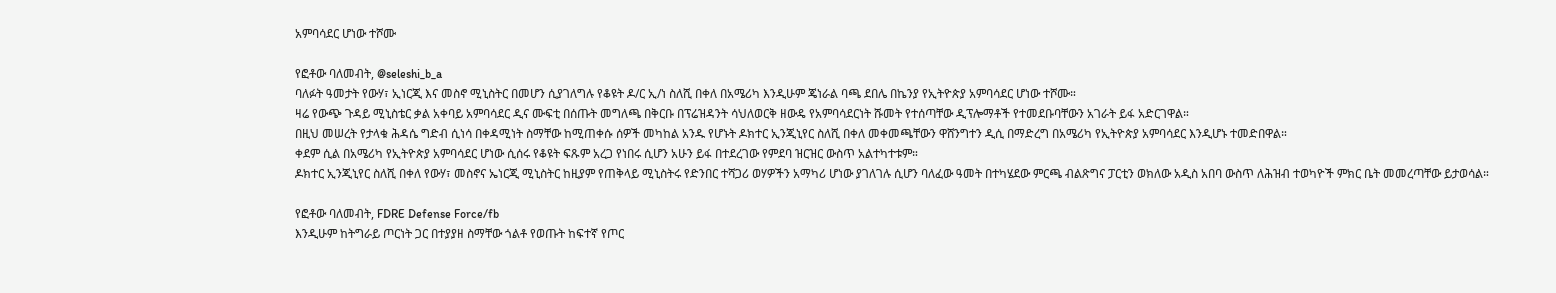አምባሳደር ሆነው ተሾሙ

የፎቶው ባለመብት, @seleshi_b_a
ባለፉት ዓመታት የውሃ፣ ኢነርጂ እና መስኖ ሚኒስትር በመሆን ሲያገለግሉ የቆዩት ዶ/ር ኢ/ነ ስለሺ በቀለ በአሜሪካ እንዲሁም ጄነራል ባጫ ደበሌ በኬንያ የኢትዮጵያ አምባሳደር ሆነው ተሾሙ።
ዛሬ የውጭ ጉዳይ ሚኒስቴር ቃል አቀባይ አምባሳደር ዲና ሙፍቲ በሰጡት መግለጫ በቅርቡ በፕሬዝዳንት ሳህለወርቅ ዘውዴ የአምባሳደርነት ሹመት የተሰጣቸው ዲፕሎማቶች የተመደቡባቸውን አገራት ይፋ አድርገዋል።
በዚህ መሠረት የታላቁ ሕዳሴ ግድብ ሲነሳ በቀዳሚነት ስማቸው ከሚጠቀሱ ሰዎች መካከል አንዱ የሆኑት ዶክተር ኢንጂኒየር ስለሺ በቀለ መቀመጫቸውን ዋሸንግተን ዲሲ በማድረግ በአሜሪካ የኢትዮጵያ አምባሳደር እንዲሆኑ ተመድበዋል።
ቀደም ሲል በአሜሪካ የኢትዮጵያ አምባሳደር ሆነው ሲሰሩ የቆዩት ፍጹም አረጋ የነበሩ ሲሆን አሁን ይፋ በተደረገው የምደባ ዝርዝር ውስጥ አልተካተቱም።
ዶክተር ኢንጂኒየር ስለሺ በቀለ የውሃ፣ መስኖና ኤነርጂ ሚኒስትር ከዚያም የጠቅላይ ሚኒስትሩ የድንበር ተሻጋሪ ወሃዎችን አማካሪ ሆነው ያገለገሉ ሲሆን ባለፈው ዓመት በተካሄደው ምርጫ ብልጽግና ፓርቲን ወክለው አዲስ አበባ ውስጥ ለሕዝብ ተወካዮች ምክር ቤት መመረጣቸው ይታወሳል።

የፎቶው ባለመብት, FDRE Defense Force/fb
እንዲሁም ከትግራይ ጦርነት ጋር በተያያዘ ስማቸው ጎልቶ የወጡት ከፍተኛ የጦር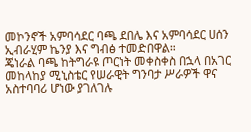መኮንኖች አምባሳደር ባጫ ደበሌ እና አምባሳደር ሀሰን ኢብራሂም ኬንያ እና ግብፅ ተመድበዋል።
ጄነራል ባጫ ከትግራዩ ጦርነት መቀስቀስ በኋላ በአገር መከላከያ ሚኒስቴር የሠራዊት ግንባታ ሥራዎች ዋና አስተባባሪ ሆነው ያገለገሉ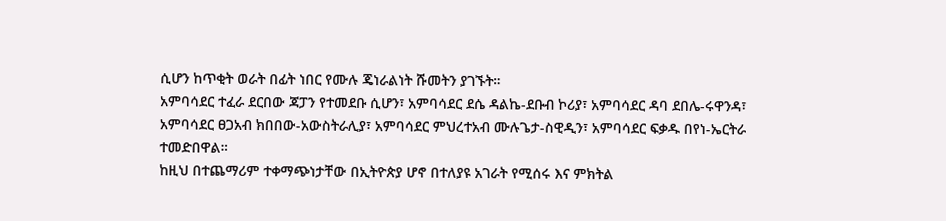ሲሆን ከጥቂት ወራት በፊት ነበር የሙሉ ጄነራልነት ሹመትን ያገኙት።
አምባሳደር ተፈራ ደርበው ጃፓን የተመደቡ ሲሆን፣ አምባሳደር ደሴ ዳልኬ-ደቡብ ኮሪያ፣ አምባሳደር ዳባ ደበሌ-ሩዋንዳ፣ አምባሳደር ፀጋአብ ክበበው-አውስትራሊያ፣ አምባሳደር ምህረተአብ ሙሉጌታ-ስዊዲን፣ አምባሳደር ፍቃዱ በየነ-ኤርትራ ተመድበዋል።
ከዚህ በተጨማሪም ተቀማጭነታቸው በኢትዮጵያ ሆኖ በተለያዩ አገራት የሚሰሩ እና ምክትል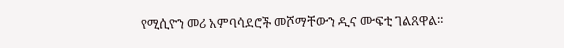የሚሲዮን መሪ አምባሳደሮች መሾማቸውን ዲና ሙፍቲ ገልጸዋል።